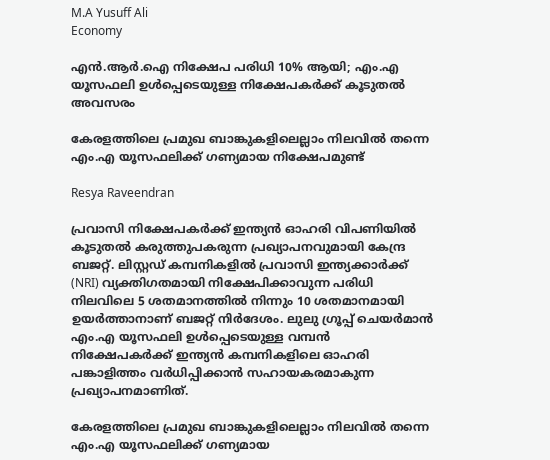M.A Yusuff Ali
Economy

എൻ.ആർ.ഐ നിക്ഷേപ പരിധി 10% ആയി; എം.എ യൂസഫലി ഉൾപ്പെടെയുള്ള നിക്ഷേപകർക്ക് കൂടുതൽ അവസരം

കേരളത്തിലെ പ്രമുഖ ബാങ്കുകളിലെല്ലാം നിലവില്‍ തന്നെ എം.എ യൂസഫലിക്ക് ഗണ്യമായ നിക്ഷേപമുണ്ട്

Resya Raveendran

പ്രവാസി നിക്ഷേപകര്‍ക്ക് ഇന്ത്യന്‍ ഓഹരി വിപണിയില്‍ കൂടുതല്‍ കരുത്തുപകരുന്ന പ്രഖ്യാപനവുമായി കേന്ദ്ര ബജറ്റ്. ലിസ്റ്റഡ് കമ്പനികളില്‍ പ്രവാസി ഇന്ത്യക്കാര്‍ക്ക് (NRI) വ്യക്തിഗതമായി നിക്ഷേപിക്കാവുന്ന പരിധി നിലവിലെ 5 ശതമാനത്തില്‍ നിന്നും 10 ശതമാനമായി ഉയര്‍ത്താനാണ് ബജറ്റ് നിര്‍ദേശം. ലുലു ഗ്രൂപ്പ് ചെയര്‍മാന്‍ എം.എ യൂസഫലി ഉള്‍പ്പെടെയുള്ള വമ്പന്‍ നിക്ഷേപകര്‍ക്ക് ഇന്ത്യന്‍ കമ്പനികളിലെ ഓഹരി പങ്കാളിത്തം വര്‍ധിപ്പിക്കാന്‍ സഹായകരമാകുന്ന പ്രഖ്യാപനമാണിത്.

കേരളത്തിലെ പ്രമുഖ ബാങ്കുകളിലെല്ലാം നിലവില്‍ തന്നെ എം.എ യൂസഫലിക്ക് ഗണ്യമായ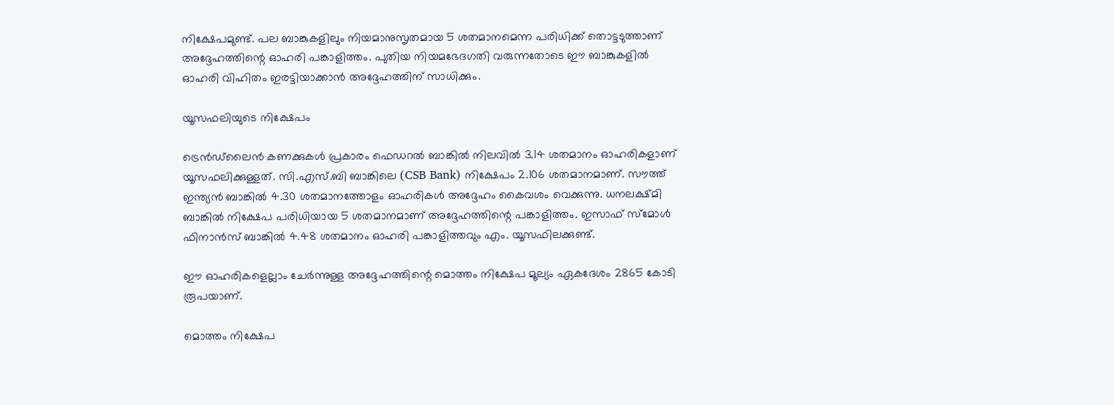നിക്ഷേപമുണ്ട്. പല ബാങ്കുകളിലും നിയമാനുസൃതമായ 5 ശതമാനമെന്ന പരിധിക്ക് തൊട്ടടുത്താണ് അദ്ദേഹത്തിന്റെ ഓഹരി പങ്കാളിത്തം. പുതിയ നിയമഭേദഗതി വരുന്നതോടെ ഈ ബാങ്കുകളില്‍ ഓഹരി വിഹിതം ഇരട്ടിയാക്കാന്‍ അദ്ദേഹത്തിന് സാധിക്കും.

യൂസഫലിയുടെ നിക്ഷേപം

ട്രെന്‍ഡ്‌ലൈന്‍ കണക്കുകള്‍ പ്രകാരം ഫെഡറല്‍ ബാങ്കില്‍ നിലവില്‍ 3.14 ശതമാനം ഓഹരികളാണ് യൂസഫലിക്കുള്ളത്. സി.എസ്.ബി ബാങ്കിലെ (CSB Bank) നിക്ഷേപം 2.106 ശതമാനമാണ്. സൗത്ത് ഇന്ത്യന്‍ ബാങ്കില്‍ 4.30 ശതമാനത്തോളം ഓഹരികള്‍ അദ്ദേഹം കൈവശം വെക്കുന്നു. ധനലക്ഷ്മി ബാങ്കില്‍ നിക്ഷേപ പരിധിയായ 5 ശതമാനമാണ് അദ്ദേഹത്തിന്റെ പങ്കാളിത്തം. ഇസാഫ് സ്‌മോള്‍ ഫിനാന്‍സ് ബാങ്കില്‍ 4.48 ശതമാനം ഓഹരി പങ്കാളിത്തവും എം. യൂസഫിലക്കുണ്ട്.

ഈ ഓഹരികളെല്ലാം ചേര്‍ന്നുള്ള അദ്ദേഹത്തിന്റെ മൊത്തം നിക്ഷേപ മൂല്യം ഏകദേശം 2865 കോടി രൂപയാണ്.

മൊത്തം നിക്ഷേപ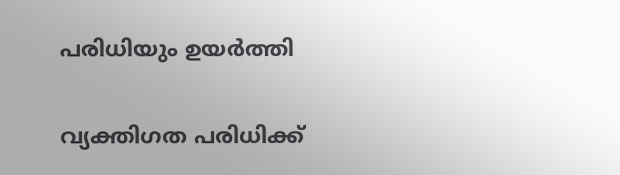പരിധിയും ഉയര്‍ത്തി

വ്യക്തിഗത പരിധിക്ക്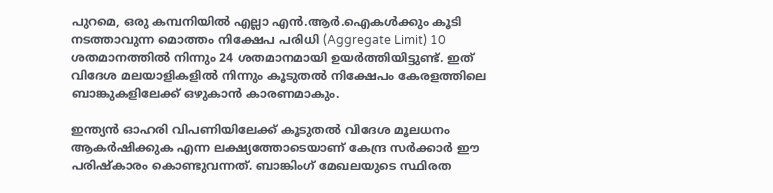പുറമെ, ഒരു കമ്പനിയില്‍ എല്ലാ എന്‍.ആര്‍.ഐകള്‍ക്കും കൂടി നടത്താവുന്ന മൊത്തം നിക്ഷേപ പരിധി (Aggregate Limit) 10 ശതമാനത്തില്‍ നിന്നും 24 ശതമാനമായി ഉയര്‍ത്തിയിട്ടുണ്ട്. ഇത് വിദേശ മലയാളികളില്‍ നിന്നും കൂടുതല്‍ നിക്ഷേപം കേരളത്തിലെ ബാങ്കുകളിലേക്ക് ഒഴുകാന്‍ കാരണമാകും.

ഇന്ത്യന്‍ ഓഹരി വിപണിയിലേക്ക് കൂടുതല്‍ വിദേശ മൂലധനം ആകര്‍ഷിക്കുക എന്ന ലക്ഷ്യത്തോടെയാണ് കേന്ദ്ര സര്‍ക്കാര്‍ ഈ പരിഷ്‌കാരം കൊണ്ടുവന്നത്. ബാങ്കിംഗ് മേഖലയുടെ സ്ഥിരത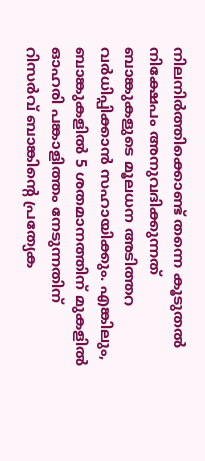നിലനിര്‍ത്തിക്കൊണ്ട് തന്നെ കൂടുതല്‍ നിക്ഷേപം അനുവദിക്കുന്നത് ബാങ്കുകളുടെ മൂലധന അടിത്തറ വര്‍ധിപ്പിക്കാന്‍ സഹായിക്കും. എങ്കിലും, ബാങ്കുകളില്‍ 5 ശതമാനത്തിന് മുകളില്‍ ഓഹരി പങ്കാളിത്തം നേടുന്നതിന് റിസര്‍വ് ബാങ്കിന്റെ പ്രത്യേക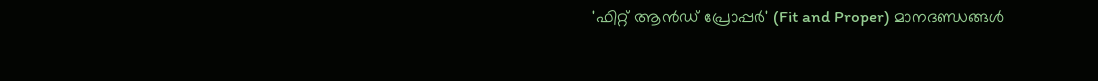'ഫിറ്റ് ആന്‍ഡ് പ്രോപ്പര്‍' (Fit and Proper) മാനദണ്ഡങ്ങള്‍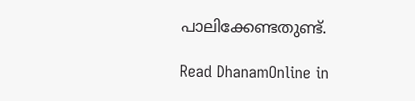പാലിക്കേണ്ടതുണ്ട്.

Read DhanamOnline in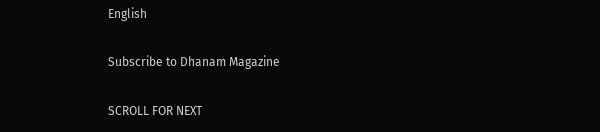English

Subscribe to Dhanam Magazine

SCROLL FOR NEXT